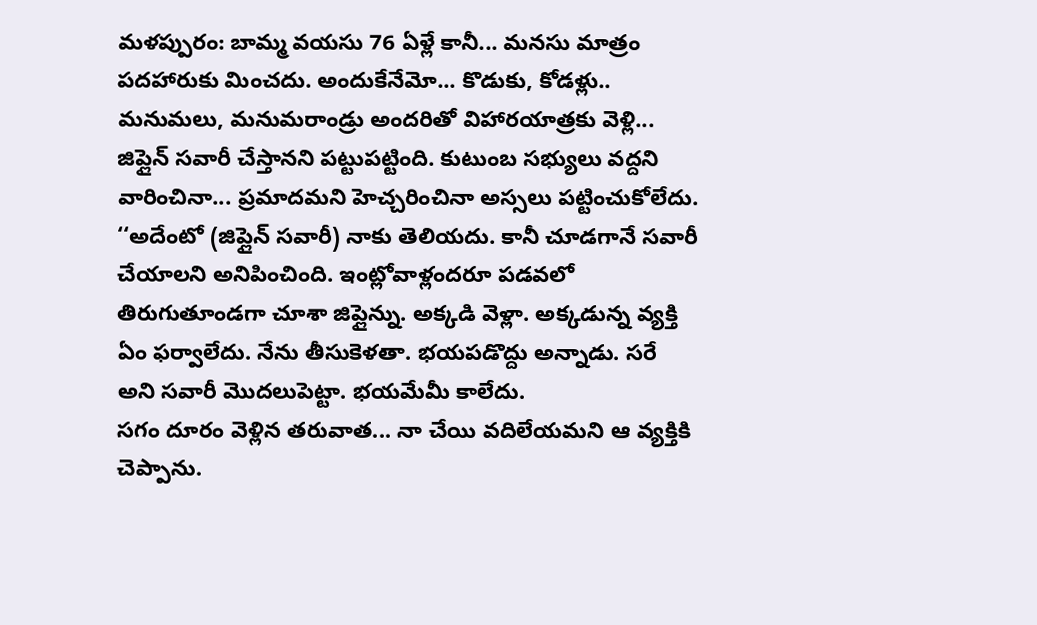మళప్పురం: బామ్మ వయసు 76 ఏళ్లే కానీ... మనసు మాత్రం పదహారుకు మించదు. అందుకేనేమో... కొడుకు, కోడళ్లు.. మనుమలు, మనుమరాండ్రు అందరితో విహారయాత్రకు వెళ్లి... జిప్లైన్ సవారీ చేస్తానని పట్టుపట్టింది. కుటుంబ సభ్యులు వద్దని వారించినా... ప్రమాదమని హెచ్చరించినా అస్సలు పట్టించుకోలేదు. ‘‘అదేంటో (జిప్లైన్ సవారీ) నాకు తెలియదు. కానీ చూడగానే సవారీ చేయాలని అనిపించింది. ఇంట్లోవాళ్లందరూ పడవలో తిరుగుతూండగా చూశా జిప్లైన్ను. అక్కడి వెళ్లా. అక్కడున్న వ్యక్తి ఏం ఫర్వాలేదు. నేను తీసుకెళతా. భయపడొద్దు అన్నాడు. సరే అని సవారీ మొదలుపెట్టా. భయమేమీ కాలేదు.
సగం దూరం వెళ్లిన తరువాత... నా చేయి వదిలేయమని ఆ వ్యక్తికి చెప్పాను.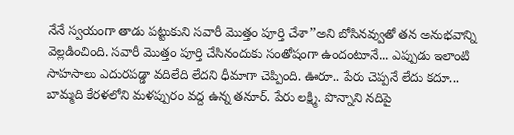నేనే స్వయంగా తాడు పట్టుకుని సవారీ మొత్తం పూర్తి చేశా’’అని బోసినవ్వుతో తన అనుభవాన్ని వెల్లడించింది. సవారీ మొత్తం పూర్తి చేసినందుకు సంతోషంగా ఉందంటూనే... ఎప్పుడు ఇలాంటి సాహసాలు ఎదురపడ్డా వదిలేది లేదని ధీమాగా చెప్పింది. ఊరూ.. పేరు చెప్పనే లేదు కదూ... బామ్మది కేరళలోని మళప్పురం వద్ద ఉన్న తనూర్. పేరు లక్ష్మి. పొన్నాని నదిపై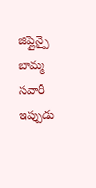జిప్లైన్పై బామ్మ సవారీ ఇప్పుడు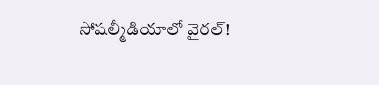సోషల్మీడియాలో వైరల్!